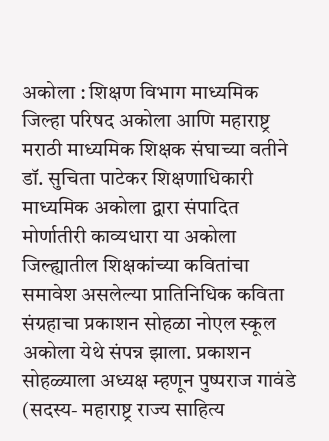अकोला : शिक्षण विभाग माध्यमिक जिल्हा परिषद अकोला आणि महाराष्ट्र मराठी माध्यमिक शिक्षक संघाच्या वतीने डॉ. सुचिता पाटेकर शिक्षणाधिकारी माध्यमिक अकोला द्वारा संपादित मोर्णातीरी काव्यधारा या अकोला जिल्ह्यातील शिक्षकांच्या कवितांचा समावेश असलेल्या प्रातिनिधिक कविता संग्रहाचा प्रकाशन सोहळा नोएल स्कूल अकोला येथे संपन्न झाला. प्रकाशन सोहळ्याला अध्यक्ष म्हणून पुष्पराज गावंडे (सदस्य- महाराष्ट्र राज्य साहित्य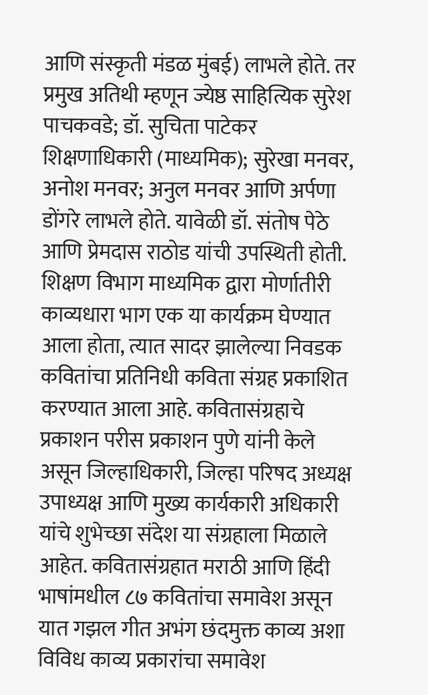आणि संस्कृती मंडळ मुंबई) लाभले होते. तर प्रमुख अतिथी म्हणून ज्येष्ठ साहित्यिक सुरेश पाचकवडे; डॉ. सुचिता पाटेकर शिक्षणाधिकारी (माध्यमिक); सुरेखा मनवर, अनोश मनवर; अनुल मनवर आणि अर्पणा डोंगरे लाभले होते. यावेळी डॉ. संतोष पेठे आणि प्रेमदास राठोड यांची उपस्थिती होती.
शिक्षण विभाग माध्यमिक द्वारा मोर्णातीरी काव्यधारा भाग एक या कार्यक्रम घेण्यात आला होता, त्यात सादर झालेल्या निवडक कवितांचा प्रतिनिधी कविता संग्रह प्रकाशित करण्यात आला आहे. कवितासंग्रहाचे प्रकाशन परीस प्रकाशन पुणे यांनी केले असून जिल्हाधिकारी, जिल्हा परिषद अध्यक्ष उपाध्यक्ष आणि मुख्य कार्यकारी अधिकारी यांचे शुभेच्छा संदेश या संग्रहाला मिळाले आहेत. कवितासंग्रहात मराठी आणि हिंदी भाषांमधील ८७ कवितांचा समावेश असून यात गझल गीत अभंग छंदमुक्त काव्य अशा विविध काव्य प्रकारांचा समावेश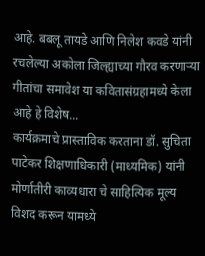आहे. बबलू तायडे आणि निलेश कवडे यांनी रचलेल्या अकोला जिल्ह्याच्या गौरव करणाऱ्या गीतांचा समावेश या कवितासंग्रहामध्ये केला आहे हे विशेष...
कार्यक्रमाचे प्रास्ताविक करताना डॉ. सुचिता पाटेकर शिक्षणाधिकारी (माध्यमिक) यांनी मोर्णातीरी काव्यधारा चे साहित्यिक मूल्य विशद करून यामध्ये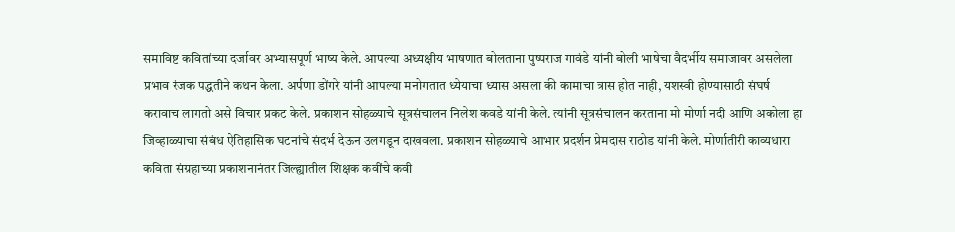समाविष्ट कवितांच्या दर्जावर अभ्यासपूर्ण भाष्य केले. आपल्या अध्यक्षीय भाषणात बोलताना पुष्पराज गावंडे यांनी बोली भाषेचा वैदर्भीय समाजावर असलेला प्रभाव रंजक पद्धतीने कथन केला. अर्पणा डोंगरे यांनी आपल्या मनोगतात ध्येयाचा ध्यास असला की कामाचा त्रास होत नाही, यशस्वी होण्यासाठी संघर्ष करावाच लागतो असे विचार प्रकट केले. प्रकाशन सोहळ्याचे सूत्रसंचालन निलेश कवडे यांनी केले. त्यांनी सूत्रसंचालन करताना मो मोर्णा नदी आणि अकोला हा जिव्हाळ्याचा संबंध ऐतिहासिक घटनांचे संदर्भ देऊन उलगडून दाखवला. प्रकाशन सोहळ्याचे आभार प्रदर्शन प्रेमदास राठोड यांनी केले. मोर्णातीरी काव्यधारा कविता संग्रहाच्या प्रकाशनानंतर जिल्ह्यातील शिक्षक कवींचे कवी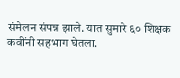संमेलन संपन्न झाले. यात सुमारे ६० शिक्षक कवींनी सहभाग घेतला.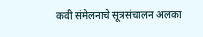कवी संमेलनाचे सूत्रसंचालन अलका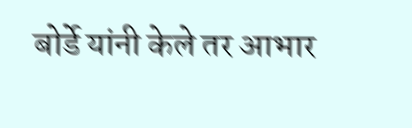बोर्डे यांनी केले तर आभार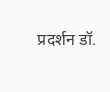प्रदर्शन डॉ.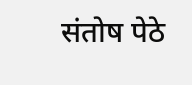संतोष पेठे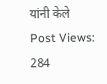यांनी केले
Post Views: 284